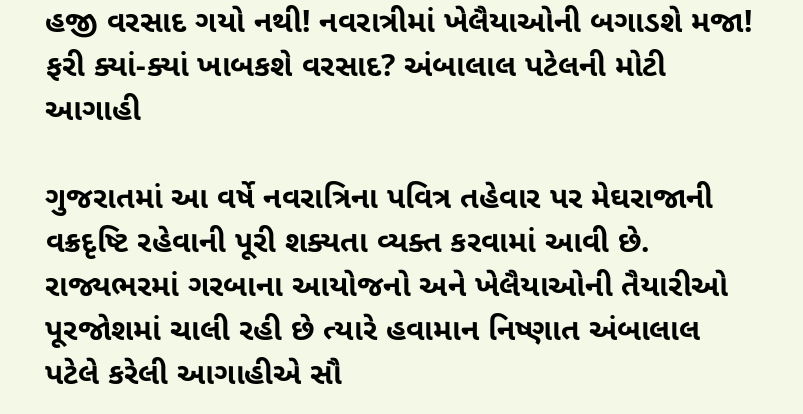હજી વરસાદ ગયો નથી! નવરાત્રીમાં ખેલૈયાઓની બગાડશે મજા! ફરી ક્યાં-ક્યાં ખાબકશે વરસાદ? અંબાલાલ પટેલની મોટી આગાહી

ગુજરાતમાં આ વર્ષે નવરાત્રિના પવિત્ર તહેવાર પર મેઘરાજાની વક્રદૃષ્ટિ રહેવાની પૂરી શક્યતા વ્યક્ત કરવામાં આવી છે. રાજ્યભરમાં ગરબાના આયોજનો અને ખેલૈયાઓની તૈયારીઓ પૂરજોશમાં ચાલી રહી છે ત્યારે હવામાન નિષ્ણાત અંબાલાલ પટેલે કરેલી આગાહીએ સૌ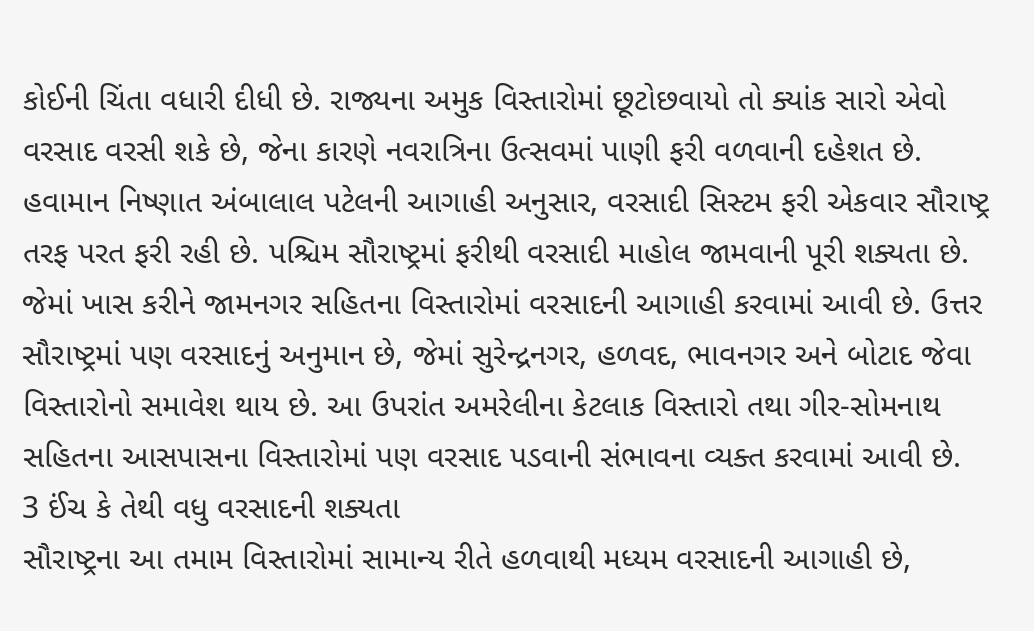કોઈની ચિંતા વધારી દીધી છે. રાજ્યના અમુક વિસ્તારોમાં છૂટોછવાયો તો ક્યાંક સારો એવો વરસાદ વરસી શકે છે, જેના કારણે નવરાત્રિના ઉત્સવમાં પાણી ફરી વળવાની દહેશત છે.
હવામાન નિષ્ણાત અંબાલાલ પટેલની આગાહી અનુસાર, વરસાદી સિસ્ટમ ફરી એકવાર સૌરાષ્ટ્ર તરફ પરત ફરી રહી છે. પશ્ચિમ સૌરાષ્ટ્રમાં ફરીથી વરસાદી માહોલ જામવાની પૂરી શક્યતા છે. જેમાં ખાસ કરીને જામનગર સહિતના વિસ્તારોમાં વરસાદની આગાહી કરવામાં આવી છે. ઉત્તર સૌરાષ્ટ્રમાં પણ વરસાદનું અનુમાન છે, જેમાં સુરેન્દ્રનગર, હળવદ, ભાવનગર અને બોટાદ જેવા વિસ્તારોનો સમાવેશ થાય છે. આ ઉપરાંત અમરેલીના કેટલાક વિસ્તારો તથા ગીર-સોમનાથ સહિતના આસપાસના વિસ્તારોમાં પણ વરસાદ પડવાની સંભાવના વ્યક્ત કરવામાં આવી છે.
3 ઈંચ કે તેથી વધુ વરસાદની શક્યતા
સૌરાષ્ટ્રના આ તમામ વિસ્તારોમાં સામાન્ય રીતે હળવાથી મધ્યમ વરસાદની આગાહી છે,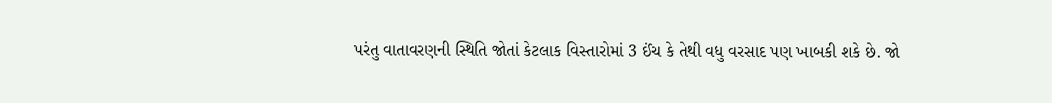પરંતુ વાતાવરણની સ્થિતિ જોતાં કેટલાક વિસ્તારોમાં 3 ઈંચ કે તેથી વધુ વરસાદ પણ ખાબકી શકે છે. જો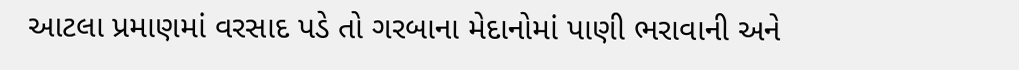આટલા પ્રમાણમાં વરસાદ પડે તો ગરબાના મેદાનોમાં પાણી ભરાવાની અને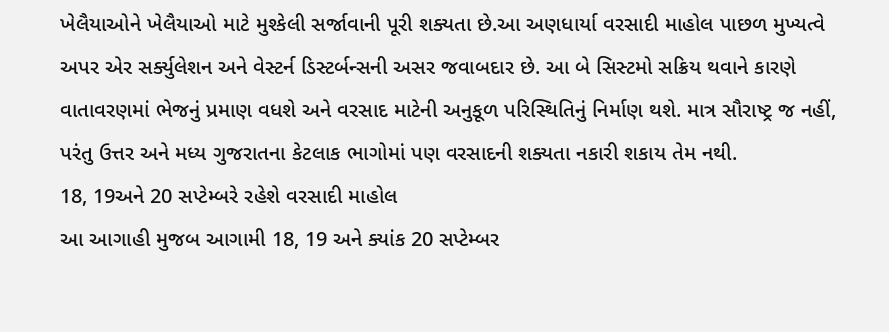ખેલૈયાઓને ખેલૈયાઓ માટે મુશ્કેલી સર્જાવાની પૂરી શક્યતા છે.આ અણધાર્યા વરસાદી માહોલ પાછળ મુખ્યત્વે અપર એર સર્ક્યુલેશન અને વેસ્ટર્ન ડિસ્ટર્બન્સની અસર જવાબદાર છે. આ બે સિસ્ટમો સક્રિય થવાને કારણે વાતાવરણમાં ભેજનું પ્રમાણ વધશે અને વરસાદ માટેની અનુકૂળ પરિસ્થિતિનું નિર્માણ થશે. માત્ર સૌરાષ્ટ્ર જ નહીં, પરંતુ ઉત્તર અને મધ્ય ગુજરાતના કેટલાક ભાગોમાં પણ વરસાદની શક્યતા નકારી શકાય તેમ નથી.
18, 19અને 20 સપ્ટેમ્બરે રહેશે વરસાદી માહોલ
આ આગાહી મુજબ આગામી 18, 19 અને ક્યાંક 20 સપ્ટેમ્બર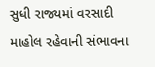સુધી રાજ્યમાં વરસાદી માહોલ રહેવાની સંભાવના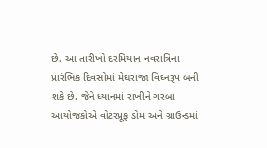છે. આ તારીખો દરમિયાન નવરાત્રિના પ્રારંભિક દિવસોમાં મેઘરાજા વિઘ્નરૂપ બની શકે છે. જેને ધ્યાનમાં રાખીને ગરબા આયોજકોએ વોટરપ્રૂફ ડોમ અને ગ્રાઉન્ડમાં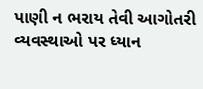પાણી ન ભરાય તેવી આગોતરી વ્યવસ્થાઓ પર ધ્યાન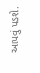આપવું પડશે.